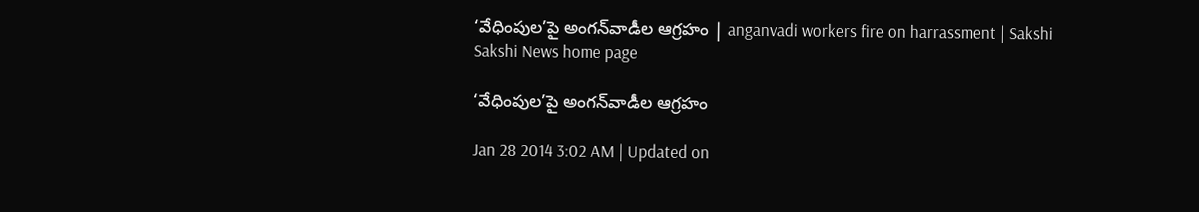‘వేధింపుల’పై అంగన్‌వాడీల ఆగ్రహం | anganvadi workers fire on harrassment | Sakshi
Sakshi News home page

‘వేధింపుల’పై అంగన్‌వాడీల ఆగ్రహం

Jan 28 2014 3:02 AM | Updated on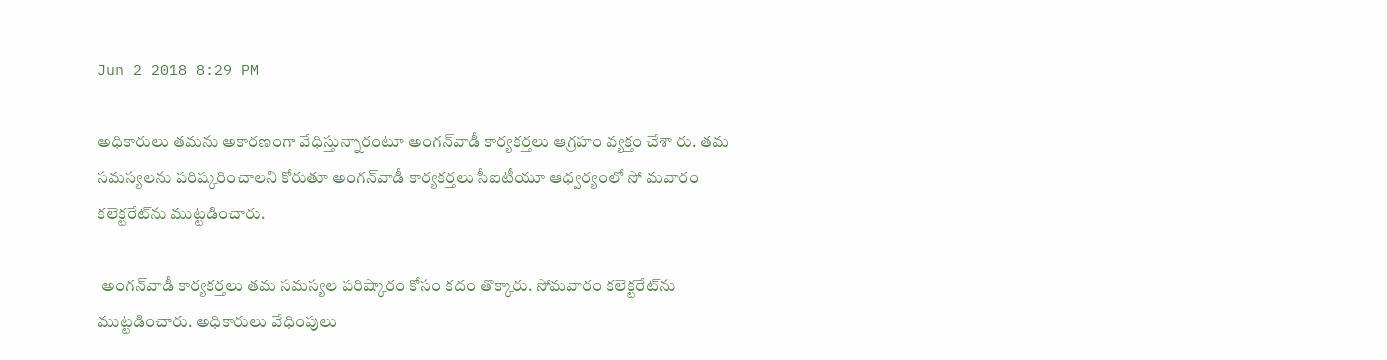Jun 2 2018 8:29 PM

అధికారులు తమను అకారణంగా వేధిస్తున్నారంటూ అంగన్‌వాడీ కార్యకర్తలు ఆగ్రహం వ్యక్తం చేశా రు. తమ సమస్యలను పరిష్కరించాలని కోరుతూ అంగన్‌వాడీ కార్యకర్తలు సీఐటీయూ ఆధ్వర్యంలో సో మవారం కలెక్టరేట్‌ను ముట్టడించారు.

 అంగన్‌వాడీ కార్యకర్తలు తమ సమస్యల పరిష్కారం కోసం కదం తొక్కారు. సోమవారం కలెక్టరేట్‌ను ముట్టడించారు. అధికారులు వేధింపులు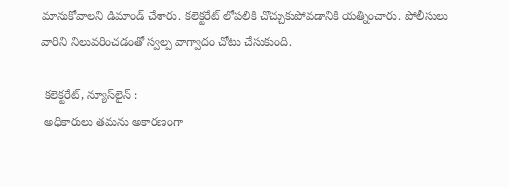మానుకోవాలని డిమాండ్ చేశారు. కలెక్టరేట్ లోపలికి చొచ్చుకుపోవడానికి యత్నించారు. పోలీసులు వారిని నిలువరించడంతో స్వల్ప వాగ్వాదం చోటు చేసుకుంది.

 కలెక్టరేట్, న్యూస్‌లైన్ :
 అధికారులు తమను అకారణంగా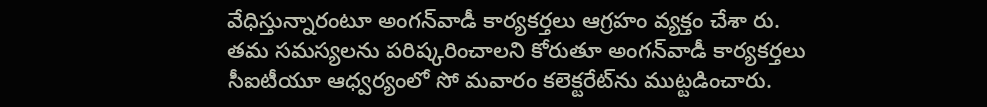వేధిస్తున్నారంటూ అంగన్‌వాడీ కార్యకర్తలు ఆగ్రహం వ్యక్తం చేశా రు. తమ సమస్యలను పరిష్కరించాలని కోరుతూ అంగన్‌వాడీ కార్యకర్తలు సీఐటీయూ ఆధ్వర్యంలో సో మవారం కలెక్టరేట్‌ను ముట్టడించారు.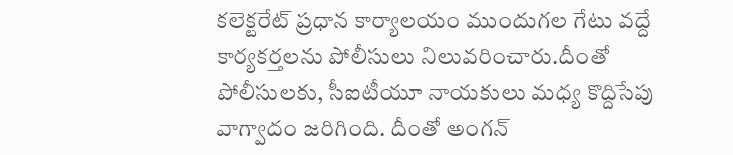కలెక్టరేట్ ప్రధాన కార్యాలయం ముందుగల గేటు వద్దే కార్యకర్తలను పోలీసులు నిలువరించారు.దీంతో పోలీసులకు, సీఐటీయూ నాయకులు మధ్య కొద్దిసేపు వాగ్వాదం జరిగింది. దీంతో అంగన్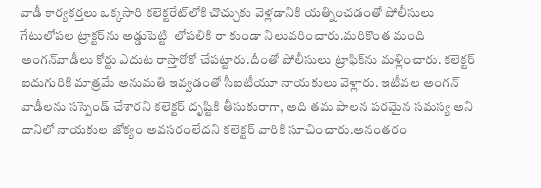వాడీ కార్యకర్తలు ఒక్కసారి కలెక్టరేట్‌లోకి చొచ్చుకు వెళ్లడానికి యత్నించడంతో పోలీసులు గేటులోపల ట్రాక్టర్‌ను అడ్డుపెట్టి  లోపలికి రా కుండా నిలువరించారు.మరికొంత మంది అంగన్‌వాడీలు కోర్టు ఎదుట రాస్తారోకో చేపట్టారు.దీంతో పోలీసులు ట్రాఫిక్‌ను మళ్లించారు. కలెక్టర్ ఐదుగురికి మాత్రమే అనుమతి ఇవ్వడంతో సీఐటీయూ నాయకులు వెళ్లారు. ఇటీవల అంగన్ వాడీలను సస్పెండ్ చేశారని కలెక్టర్ దృష్టికి తీసుకురాగా, అది తమ పాలన పరమైన సమస్య అని దానిలో నాయకుల జోక్యం అవసరంలేదని కలెక్టర్ వారికి సూచించారు.అనంతరం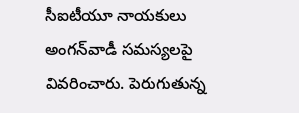సీఐటీయూ నాయకులు అంగన్‌వాడీ సమస్యలపై వివరించారు. పెరుగుతున్న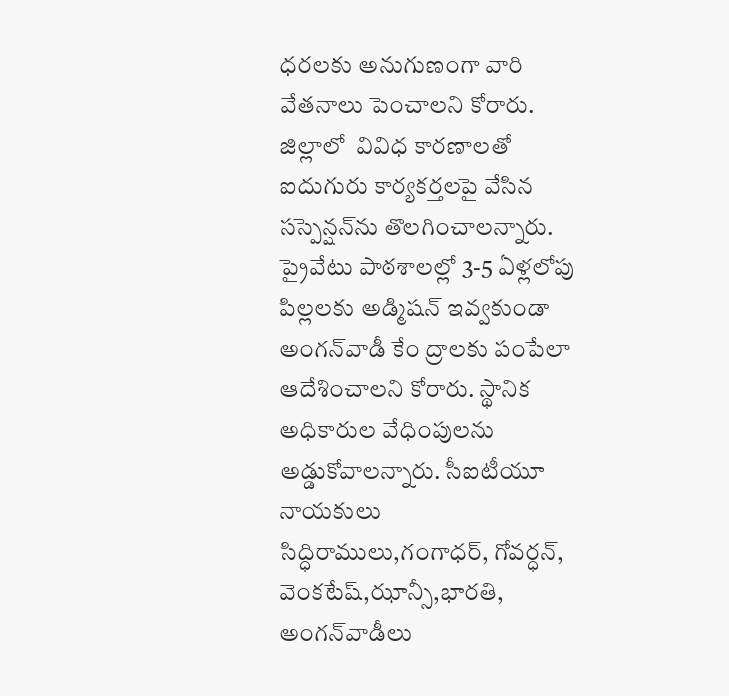ధరలకు అనుగుణంగా వారి వేతనాలు పెంచాలని కోరారు. జిల్లాలో  వివిధ కారణాలతో ఐదుగురు కార్యకర్తలపై వేసిన సస్పెన్షన్‌ను తొలగించాలన్నారు. ప్రైవేటు పాఠశాలల్లో 3-5 ఏళ్లలోపు పిల్లలకు అడ్మిషన్ ఇవ్వకుండా అంగన్‌వాడీ కేం ద్రాలకు పంపేలా ఆదేశించాలని కోరారు. స్థానిక అధికారుల వేధింపులను అడ్డుకోవాలన్నారు. సీఐటీయూ నాయకులు సిద్ధిరాములు,గంగాధర్, గోవర్ధన్, వెంకటేష్,ఝాన్సీ,భారతి, అంగన్‌వాడీలు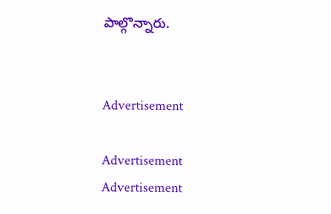పాల్గొన్నారు.


Advertisement

Advertisement
Advertisement